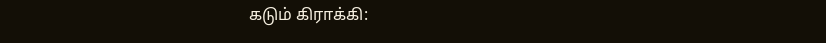கடும் கிராக்கி: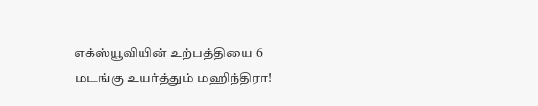எக்ஸ்யூவியின் உற்பத்தியை 6 மடங்கு உயர்த்தும் மஹிந்திரா!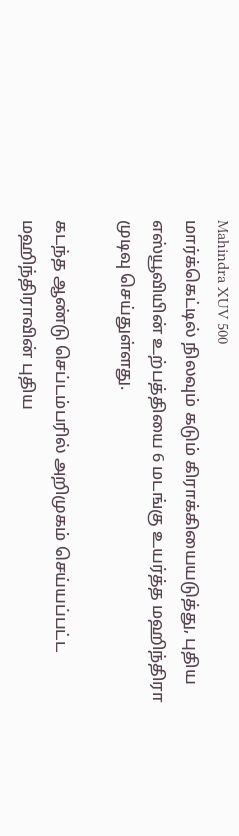Mahindra XUV 500
மார்க்கெட்டில் நிலவும் கடும் கிராக்கியையடுத்து, புதிய எஸ்யூவியின் உற்பத்தியை 6 மடங்கு உயர்த்த மஹிந்திரா முடிவு செய்துள்ளது.

கடந்த ஆண்டு செப்டம்பரில் அறிமுகம் செய்யப்பட்ட மஹிந்திராவின் புதிய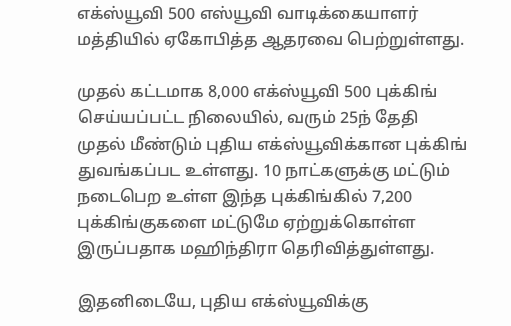எக்ஸ்யூவி 500 எஸ்யூவி வாடிக்கையாளர் மத்தியில் ஏகோபித்த ஆதரவை பெற்றுள்ளது.

முதல் கட்டமாக 8,000 எக்ஸ்யூவி 500 புக்கிங் செய்யப்பட்ட நிலையில், வரும் 25ந் தேதி முதல் மீண்டும் புதிய எக்ஸ்யூவிக்கான புக்கிங் துவங்கப்பட உள்ளது. 10 நாட்களுக்கு மட்டும் நடைபெற உள்ள இந்த புக்கிங்கில் 7,200 புக்கிங்குகளை மட்டுமே ஏற்றுக்கொள்ள இருப்பதாக மஹிந்திரா தெரிவித்துள்ளது.

இதனிடையே, புதிய எக்ஸ்யூவிக்கு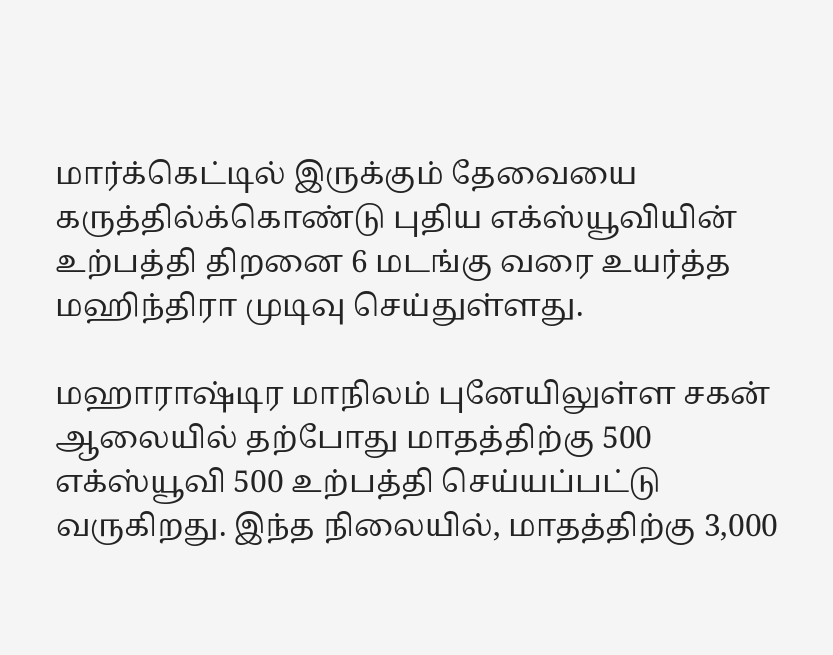மார்க்கெட்டில் இருக்கும் தேவையை கருத்தில்க்கொண்டு புதிய எக்ஸ்யூவியின் உற்பத்தி திறனை 6 மடங்கு வரை உயர்த்த மஹிந்திரா முடிவு செய்துள்ளது.

மஹாராஷ்டிர மாநிலம் புனேயிலுள்ள சகன் ஆலையில் தற்போது மாதத்திற்கு 500 எக்ஸ்யூவி 500 உற்பத்தி செய்யப்பட்டு வருகிறது. இந்த நிலையில், மாதத்திற்கு 3,000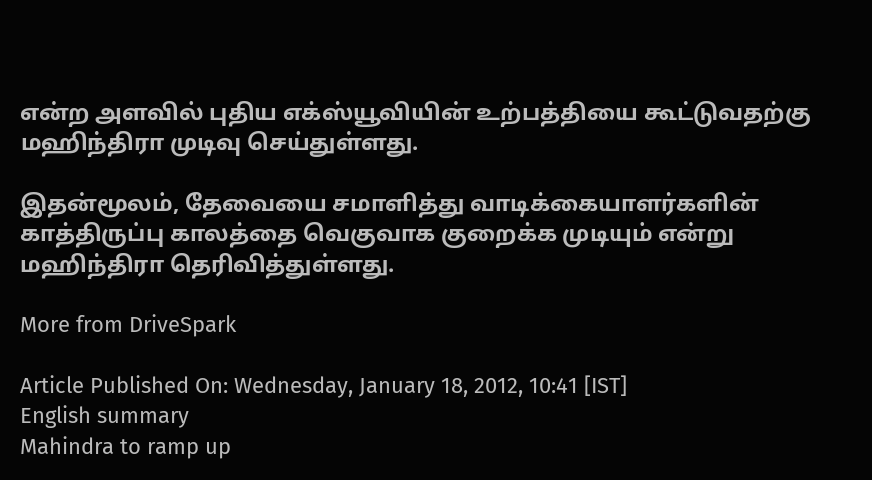என்ற அளவில் புதிய எக்ஸ்யூவியின் உற்பத்தியை கூட்டுவதற்கு மஹிந்திரா முடிவு செய்துள்ளது.

இதன்மூலம், தேவையை சமாளித்து வாடிக்கையாளர்களின் காத்திருப்பு காலத்தை வெகுவாக குறைக்க முடியும் என்று மஹிந்திரா தெரிவித்துள்ளது.

More from DriveSpark

Article Published On: Wednesday, January 18, 2012, 10:41 [IST]
English summary
Mahindra to ramp up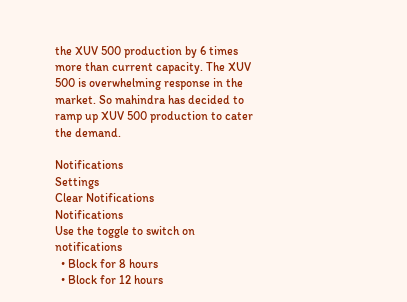the XUV 500 production by 6 times more than current capacity. The XUV 500 is overwhelming response in the market. So mahindra has decided to ramp up XUV 500 production to cater the demand.

Notifications
Settings
Clear Notifications
Notifications
Use the toggle to switch on notifications
  • Block for 8 hours
  • Block for 12 hours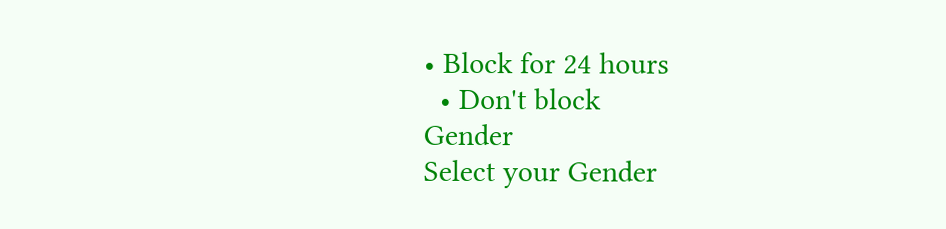• Block for 24 hours
  • Don't block
Gender
Select your Gender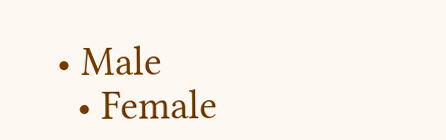• Male
  • Female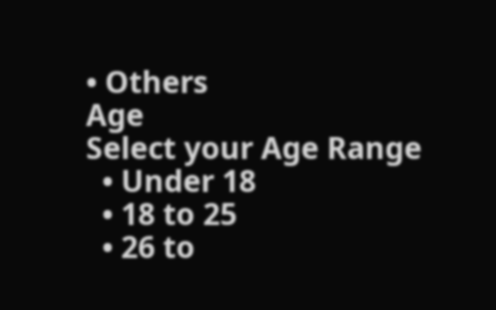• Others
Age
Select your Age Range
  • Under 18
  • 18 to 25
  • 26 to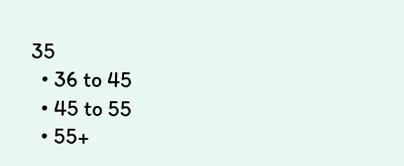35
  • 36 to 45
  • 45 to 55
  • 55+